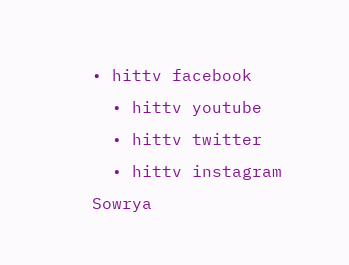• hittv facebook
  • hittv youtube
  • hittv twitter
  • hittv instagram
Sowrya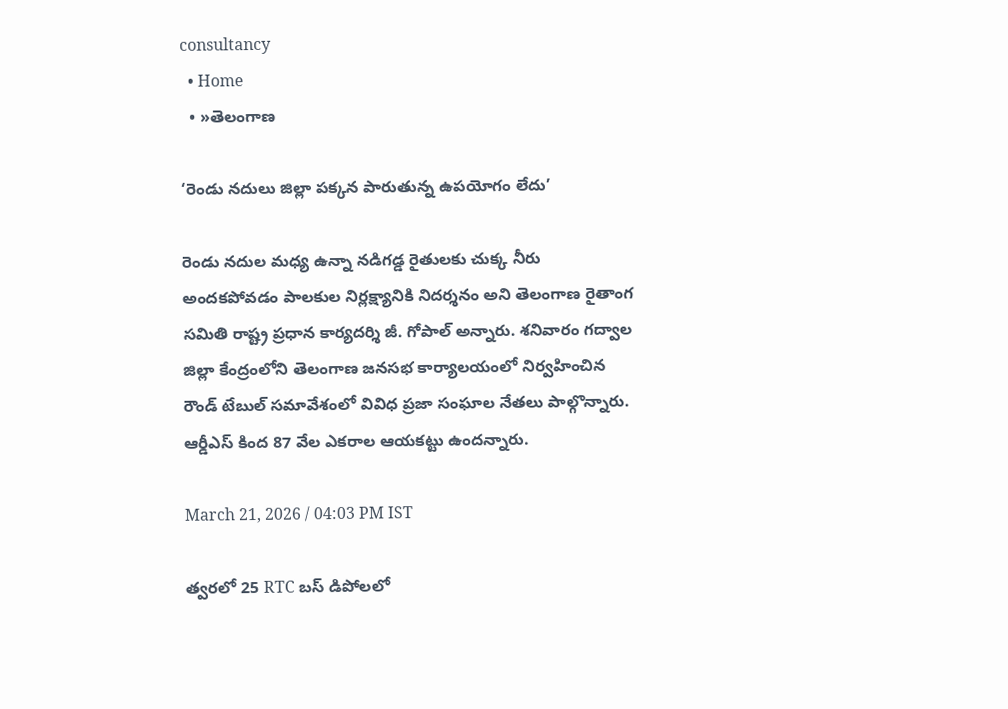consultancy
  • Home
  • »తెలంగాణ

‘రెండు నదులు జిల్లా పక్కన పారుతున్న ఉపయోగం లేదు’

రెండు నదుల మధ్య ఉన్నా నడిగడ్డ రైతులకు చుక్క నీరు అందకపోవడం పాలకుల నిర్లక్ష్యానికి నిదర్శనం అని తెలంగాణ రైతాంగ సమితి రాష్ట్ర ప్రధాన కార్యదర్శి జీ. గోపాల్ అన్నారు. శనివారం గద్వాల జిల్లా కేంద్రంలోని తెలంగాణ జనసభ కార్యాలయంలో నిర్వహించిన రౌండ్ టేబుల్ సమావేశంలో వివిధ ప్రజా సంఘాల నేతలు పాల్గొన్నారు. ఆర్డీఎస్ కింద 87 వేల ఎకరాల ఆయకట్టు ఉందన్నారు.

March 21, 2026 / 04:03 PM IST

త్వరలో 25 RTC బస్ డిపోలలో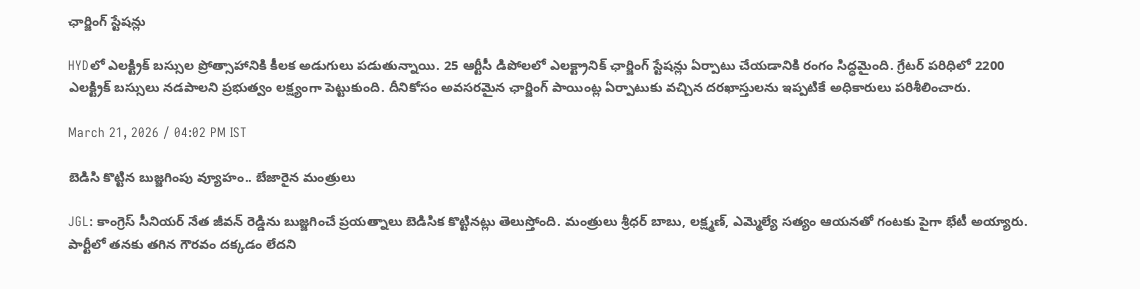ఛార్జింగ్ స్టేషన్లు

HYDలో ఎలక్ట్రిక్ బస్సుల ప్రోత్సాహానికి కీలక అడుగులు పడుతున్నాయి. 25 ఆర్టీసీ డిపోలలో ఎలక్ట్రానిక్ ఛార్జింగ్ స్టేషన్లు ఏర్పాటు చేయడానికి రంగం సిద్ధమైంది. గ్రేటర్ పరిధిలో 2200 ఎలక్ట్రిక్ బస్సులు నడపాలని ప్రభుత్వం లక్ష్యంగా పెట్టుకుంది. దీనికోసం అవసరమైన ఛార్జింగ్ పాయింట్ల ఏర్పాటుకు వచ్చిన దరఖాస్తులను ఇప్పటికే అధికారులు పరిశీలించారు.

March 21, 2026 / 04:02 PM IST

బెడిసి కొట్టిన బుజ్జగింపు వ్యూహం.. బేజారైన మంత్రులు

JGL: కాంగ్రెస్ సీనియర్ నేత జీవన్ రెడ్డిను బుజ్జగించే ప్రయత్నాలు బెడిసిక కొట్టినట్లు తెలుస్తోంది. మంత్రులు శ్రీధర్ బాబు, లక్ష్మణ్, ఎమ్మెల్యే సత్యం ఆయనతో గంటకు పైగా భేటీ అయ్యారు. పార్టీలో తనకు తగిన గౌరవం దక్కడం లేదని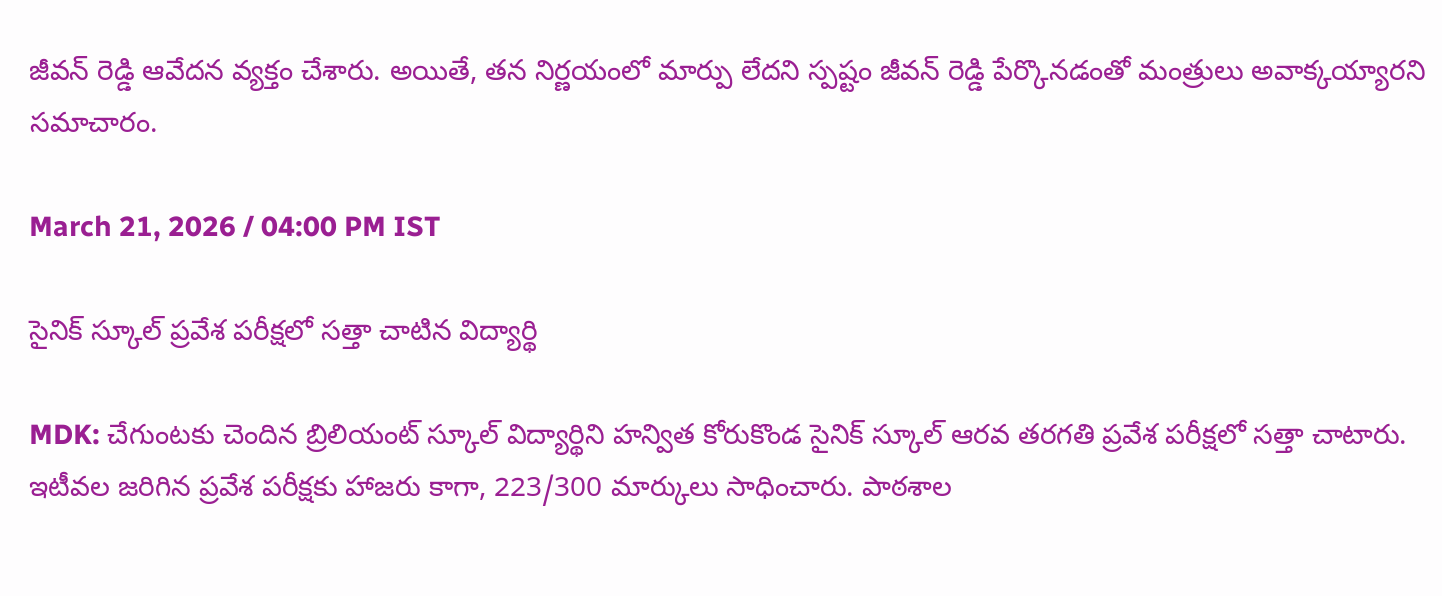జీవన్ రెడ్డి ఆవేదన వ్యక్తం చేశారు. అయితే, తన నిర్ణయంలో మార్పు లేదని స్పష్టం జీవన్ రెడ్డి పేర్కొనడంతో మంత్రులు అవాక్కయ్యారని సమాచారం.

March 21, 2026 / 04:00 PM IST

సైనిక్ స్కూల్ ప్రవేశ పరీక్షలో సత్తా చాటిన విద్యార్థి

MDK: చేగుంటకు చెందిన బ్రిలియంట్ స్కూల్ విద్యార్థిని హన్విత కోరుకొండ సైనిక్ స్కూల్ ఆరవ తరగతి ప్రవేశ పరీక్షలో సత్తా చాటారు. ఇటీవల జరిగిన ప్రవేశ పరీక్షకు హాజరు కాగా, 223/300 మార్కులు సాధించారు. పాఠశాల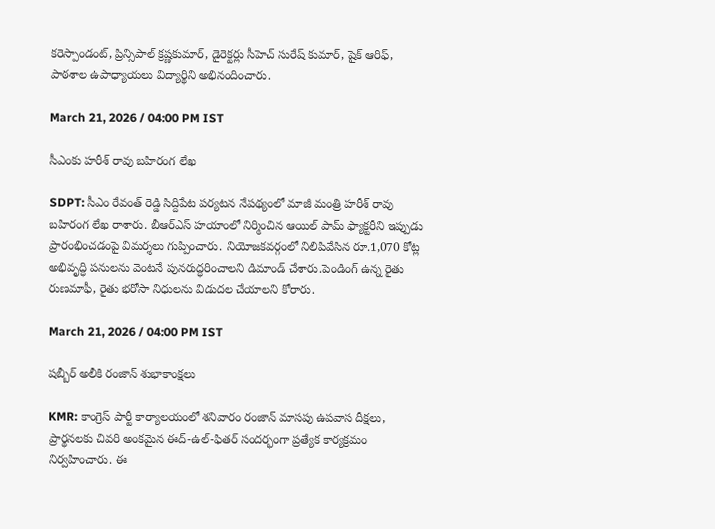కరెస్పాండంట్, ప్రిన్సిపాల్ క్రష్ణకుమార్, డైరెక్టర్లు సీహెచ్ సురేష్ కుమార్, షైక్ ఆరిఫ్, పాఠశాల ఉపాధ్యాయలు విద్యార్థిని అభినందించారు.

March 21, 2026 / 04:00 PM IST

సీఎంకు హరీశ్ రావు బహిరంగ లేఖ

SDPT: సీఎం రేవంత్ రెడ్డి సిద్దిపేట పర్యటన నేపథ్యంలో మాజీ మంత్రి హరీశ్ రావు బహిరంగ లేఖ రాశారు. బీఆర్ఎస్ హయాంలో నిర్మించిన ఆయిల్ పామ్ ఫ్యాక్టరీని ఇప్పుడు ప్రారంభించడంపై విమర్శలు గుప్పించారు. నియోజకవర్గంలో నిలిపివేసిన రూ.1,070 కోట్ల అభివృద్ధి పనులను వెంటనే పునరుద్ధరించాలని డిమాండ్ చేశారు.పెండింగ్ ఉన్న రైతు రుణమాఫీ, రైతు భరోసా నిధులను విడుదల చేయాలని కోరారు.

March 21, 2026 / 04:00 PM IST

షబ్బీర్ అలీకి రంజాన్ శుభాకాంక్షలు

KMR: కాంగ్రెస్ పార్టీ కార్యాలయంలో శనివారం రంజాన్ మాసపు ఉపవాస దీక్షలు, ప్రార్థనలకు చివరి అంకమైన ఈద్-ఉల్-ఫితర్ సందర్భంగా ప్రత్యేక కార్యక్రమం నిర్వహించారు. ఈ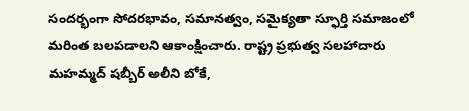సందర్భంగా సోదరభావం, సమానత్వం, సమైక్యతా స్ఫూర్తి సమాజంలో మరింత బలపడాలని ఆకాంక్షించారు. రాష్ట్ర ప్రభుత్వ సలహాదారు మహమ్మద్ షబ్బీర్ అలీని బోకే,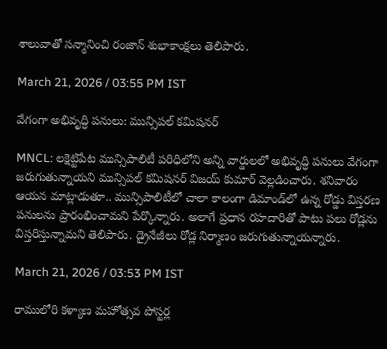శాలువాతో సన్మానించి రంజాన్ శుభాకాంక్షలు తెలిపారు.

March 21, 2026 / 03:55 PM IST

వేగంగా అభివృద్ధి పనులు: మున్సిపల్ కమిషనర్

MNCL: లక్షెట్టిపేట మున్సిపాలిటీ పరిధిలోని అన్ని వార్డులలో అభివృద్ధి పనులు వేగంగా జరుగుతున్నాయని మున్సిపల్ కమిషనర్ విజయ్ కుమార్ వెల్లడించారు. శనివారం ఆయన మాట్లాడుతూ.. మున్సిపాలిటీలో చాలా కాలంగా డిమాండ్‌లో ఉన్న రోడ్డు విస్తరణ పనులను ప్రారంభించామని పేర్కొన్నారు. అలాగే ప్రధాన రహదారితో పాటు పలు రోడ్లను విస్తరిస్తున్నామని తెలిపారు. డ్రైనేజీలు రోడ్ల నిర్మాణం జరుగుతున్నాయన్నారు.

March 21, 2026 / 03:53 PM IST

రాములోరి కళ్యాణ మహోత్సవ పోస్టర్ల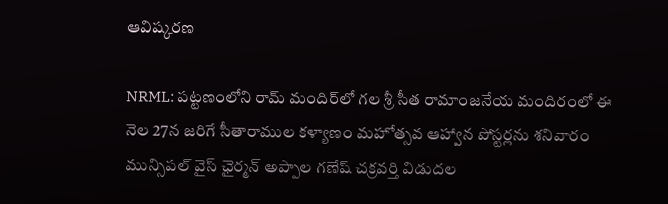ఆవిష్కరణ

NRML: పట్టణంలోని రామ్ మందిర్‌లో గల శ్రీ సీత రామాంజనేయ మందిరంలో ఈ నెల 27న జరిగే సీతారాముల కళ్యాణం మహోత్సవ ఆహ్వాన పోస్టర్లను శనివారం మున్సిపల్ వైస్ ఛైర్మన్ అప్పాల గణేష్ చక్రవర్తి విడుదల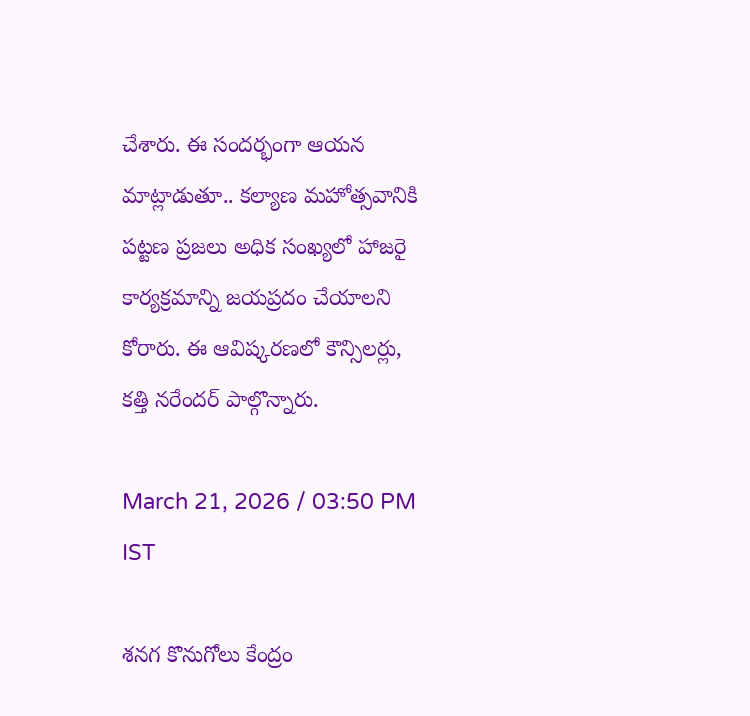చేశారు. ఈ సందర్భంగా ఆయన మాట్లాడుతూ.. కల్యాణ మహోత్సవానికి పట్టణ ప్రజలు అధిక సంఖ్యలో హాజరై కార్యక్రమాన్ని జయప్రదం చేయాలని కోరారు. ఈ ఆవిష్కరణలో కౌన్సిలర్లు, కత్తి నరేందర్‌ పాల్గొన్నారు.

March 21, 2026 / 03:50 PM IST

శనగ కొనుగోలు కేంద్రం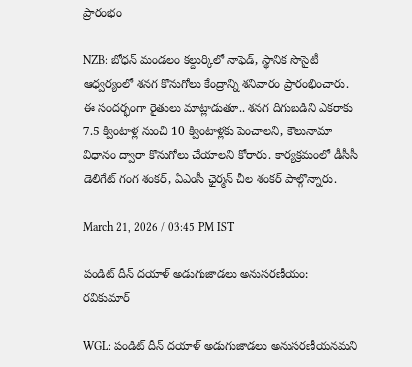ప్రారంభం

NZB: బోధన్ మండలం కల్దుర్కిలో నాఫెడ్, స్థానిక సొసైటీ ఆధ్వర్యంలో శనగ కొనుగోలు కేంద్రాన్ని శనివారం ప్రారంభించారు. ఈ సందర్భంగా రైతులు మాట్లాడుతూ.. శనగ దిగుబడిని ఎకరాకు 7.5 క్వింటాళ్ల నుంచి 10 క్వింటాళ్లకు పెంచాలని, కౌలునామా విధానం ద్వారా కొనుగోలు చేయాలని కోరారు. కార్యక్రమంలో డీసీసీ డెలిగేట్ గంగ శంకర్, ఏఎంసీ ఛైర్మన్ చీల శంకర్ పాల్గొన్నారు.

March 21, 2026 / 03:45 PM IST

పండిట్ దీన్ దయాళ్ అడుగుజాడలు అనుసరణీయం: రవికుమార్

WGL: పండిట్ దీన్ దయాళ్ అడుగుజాడలు అనుసరణీయనమని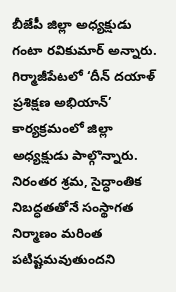బీజేపీ జిల్లా అధ్యక్షుడు గంటా రవికుమార్ అన్నారు. గిర్మాజీపేటలో ‘దీన్ దయాళ్ ప్రశిక్షణ అభియాన్’ కార్యక్రమంలో జిల్లా అధ్యక్షుడు పాల్గొన్నారు. నిరంతర శ్రమ, సైద్ధాంతిక నిబద్ధతతోనే సంస్థాగత నిర్మాణం మరింత పటిష్టమవుతుందని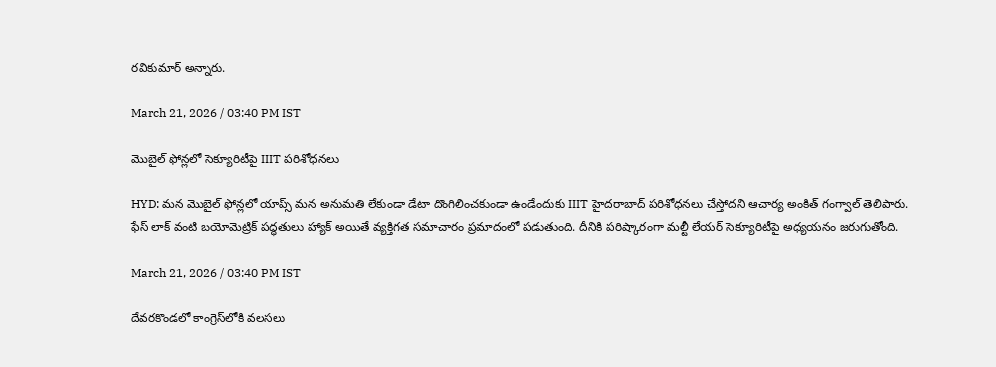రవికుమార్ అన్నారు.

March 21, 2026 / 03:40 PM IST

మొబైల్ ఫోన్లలో సెక్యూరిటీపై IIIT పరిశోధనలు

HYD: మన మొబైల్ ఫోన్లలో యాప్స్ మన అనుమతి లేకుండా డేటా దొంగిలించకుండా ఉండేందుకు IIIT హైదరాబాద్ పరిశోధనలు చేస్తోదని ఆచార్య అంకిత్ గంగ్వాల్ తెలిపారు. ఫేస్ లాక్ వంటి బయోమెట్రిక్ పద్ధతులు హ్యాక్ అయితే వ్యక్తిగత సమాచారం ప్రమాదంలో పడుతుంది. దీనికి పరిష్కారంగా మల్టీ లేయర్ సెక్యూరిటీపై అధ్యయనం జరుగుతోంది.

March 21, 2026 / 03:40 PM IST

దేవరకొండలో కాంగ్రెస్‌లోకి వలసలు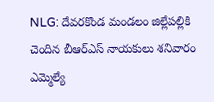NLG: దేవరకొండ మండలం జిల్లేపల్లికి చెందిన బీఆర్ఎస్ నాయకులు శనివారం ఎమ్మెల్యే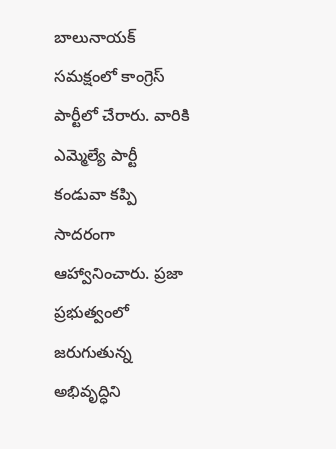బాలునాయక్ సమక్షంలో కాంగ్రెస్ పార్టీలో చేరారు. వారికి ఎమ్మెల్యే పార్టీ కండువా కప్పి సాదరంగా ఆహ్వానించారు. ప్రజా ప్రభుత్వంలో జరుగుతున్న అభివృద్ధిని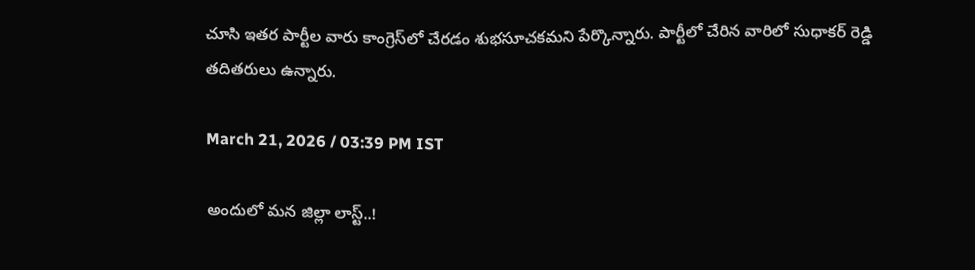చూసి ఇతర పార్టీల వారు కాంగ్రెస్‌లో చేరడం శుభసూచకమని పేర్కొన్నారు. పార్టీలో చేరిన వారిలో సుధాకర్ రెడ్డి తదితరులు ఉన్నారు.

March 21, 2026 / 03:39 PM IST

అందులో మన జిల్లా లాస్ట్..!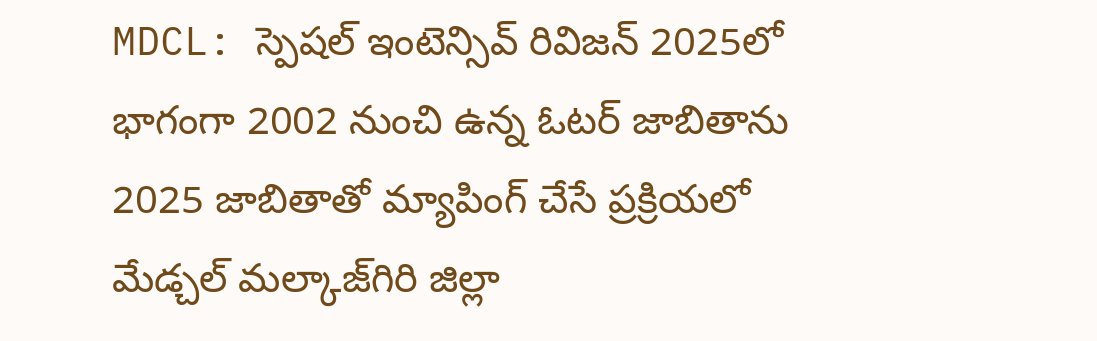MDCL: స్పెషల్ ఇంటెన్సివ్ రివిజన్ 2025లో భాగంగా 2002 నుంచి ఉన్న ఓటర్ జాబితాను 2025 జాబితాతో మ్యాపింగ్ చేసే ప్రక్రియలో మేడ్చల్ మల్కాజ్‌గిరి జిల్లా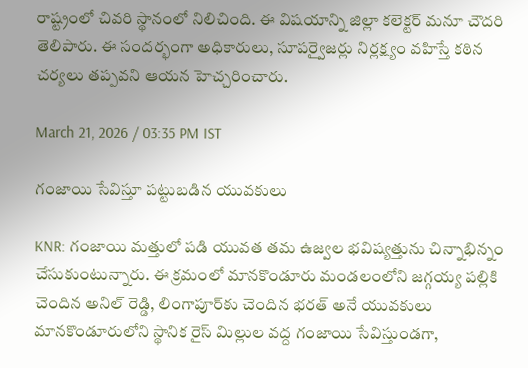రాష్ట్రంలో చివరి స్థానంలో నిలిచింది. ఈ విషయాన్ని జిల్లా కలెక్టర్ మనూ చౌదరి తెలిపారు. ఈ సందర్భంగా అధికారులు, సూపర్వైజర్లు నిర్లక్ష్యం వహిస్తే కఠిన చర్యలు తప్పవని ఆయన హెచ్చరించారు.

March 21, 2026 / 03:35 PM IST

గంజాయి సేవిస్తూ పట్టుబడిన యువకులు

KNR: గంజాయి మత్తులో పడి యువత తమ ఉజ్వల భవిష్యత్తును చిన్నాభిన్నం చేసుకుంటున్నారు. ఈ క్రమంలో మానకొండూరు మండలంలోని జగ్గయ్య పల్లికి చెందిన అనిల్ రెడ్డి, లింగాపూర్‌కు చెందిన భరత్ అనే యువకులు మానకొండూరులోని స్థానిక రైస్ మిల్లుల వద్ద గంజాయి సేవిస్తుండగా,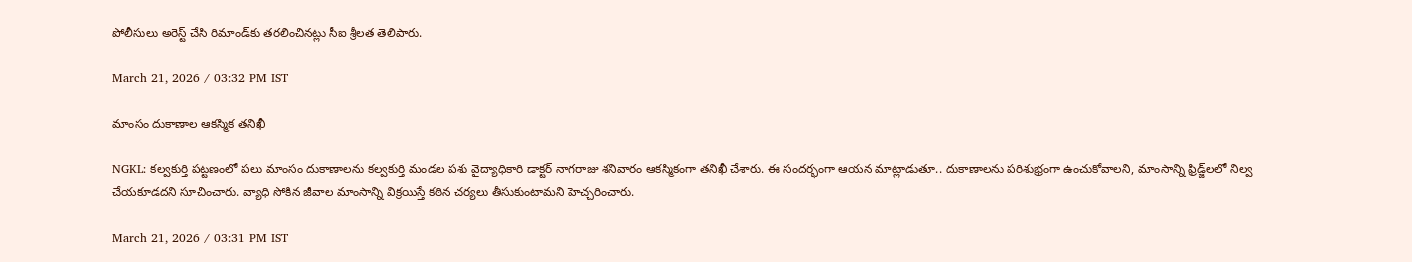పోలీసులు అరెస్ట్ చేసి రిమాండ్‌కు తరలించినట్లు సీఐ శ్రీలత తెలిపారు.

March 21, 2026 / 03:32 PM IST

మాంసం దుకాణాల ఆకస్మిక తనిఖీ

NGKL: కల్వకుర్తి పట్టణంలో పలు మాంసం దుకాణాలను కల్వకుర్తి మండల పశు వైద్యాధికారి డాక్టర్ నాగరాజు శనివారం ఆకస్మికంగా తనిఖీ చేశారు. ఈ సందర్భంగా ఆయన మాట్లాడుతూ.. దుకాణాలను పరిశుభ్రంగా ఉంచుకోవాలని, మాంసాన్ని ఫ్రిడ్జ్‌లలో నిల్వ చేయకూడదని సూచించారు. వ్యాధి సోకిన జీవాల మాంసాన్ని విక్రయిస్తే కఠిన చర్యలు తీసుకుంటామని హెచ్చరించారు.

March 21, 2026 / 03:31 PM IST